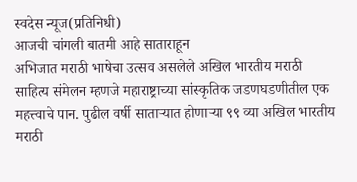स्वदेस न्यूज(प्रतिनिधी)
आजची चांगली बातमी आहे साताराहून
अभिजात मराठी भाषेचा उत्सव असलेले अखिल भारतीय मराठी साहित्य संमेलन म्हणजे महाराष्ट्राच्या सांस्कृतिक जडणघडणीतील एक महत्त्वाचे पान. पुढील वर्षी साताऱ्यात होणाऱ्या ९९ व्या अखिल भारतीय मराठी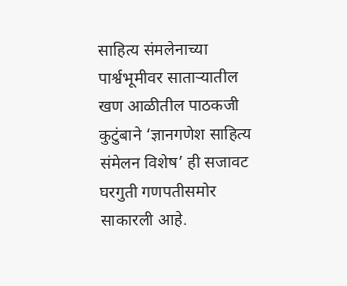साहित्य संमलेनाच्या पार्श्वभूमीवर साताऱ्यातील खण आळीतील पाठकजी कुटुंबाने ‘ज्ञानगणेश साहित्य संमेलन विशेष’ ही सजावट घरगुती गणपतीसमोर साकारली आहे.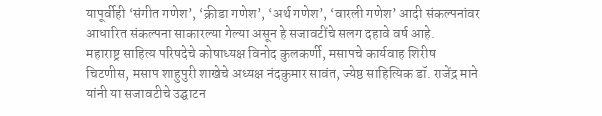यापूर्वीही ‘संगीत गणेश’, ‘क्रीडा गणेश’, ‘अर्थ गणेश’, ‘वारली गणेश’ आदी संकल्पनांवर आधारित संकल्पना साकारल्या गेल्या असून हे सजावटींचे सलग दहावे वर्ष आहे.
महाराष्ट्र साहित्य परिषदेचे कोषाध्यक्ष विनोद कुलकर्णी, मसापचे कार्यवाह शिरीष चिटणीस, मसाप शाहुपुरी शाखेचे अध्यक्ष नंदकुमार सावंत, ज्येष्ठ साहित्यिक डॉ. राजेंद्र माने यांनी या सजावटीचे उद्घाटन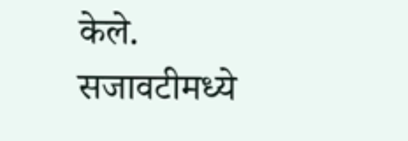केले.
सजावटीमध्ये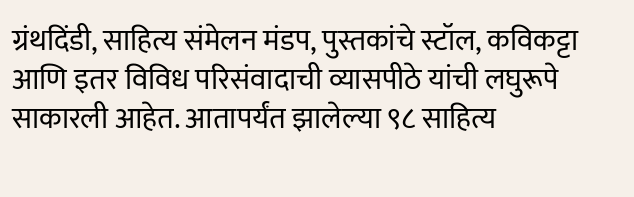ग्रंथदिंडी, साहित्य संमेलन मंडप, पुस्तकांचे स्टॉल, कविकट्टा आणि इतर विविध परिसंवादाची व्यासपीठे यांची लघुरूपे साकारली आहेत. आतापर्यंत झालेल्या ९८ साहित्य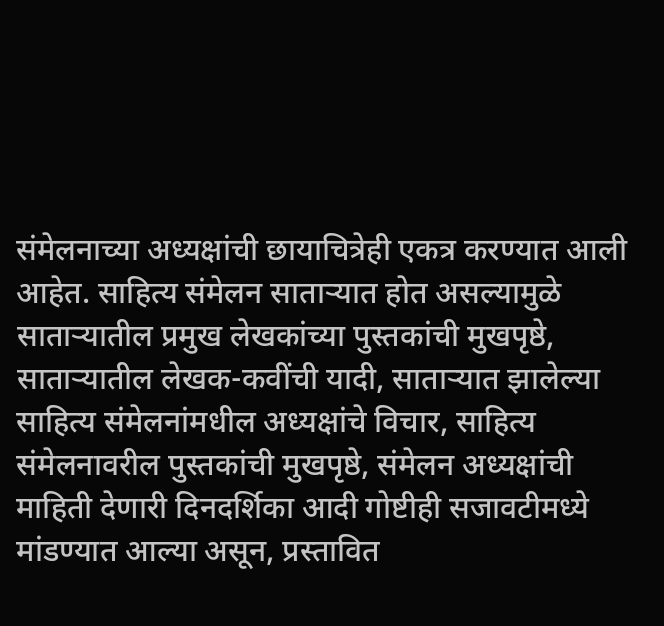संमेलनाच्या अध्यक्षांची छायाचित्रेही एकत्र करण्यात आली आहेत. साहित्य संमेलन साताऱ्यात होत असल्यामुळे साताऱ्यातील प्रमुख लेखकांच्या पुस्तकांची मुखपृष्ठे, साताऱ्यातील लेखक-कवींची यादी, साताऱ्यात झालेल्या साहित्य संमेलनांमधील अध्यक्षांचे विचार, साहित्य संमेलनावरील पुस्तकांची मुखपृष्ठे, संमेलन अध्यक्षांची माहिती देणारी दिनदर्शिका आदी गोष्टीही सजावटीमध्ये मांडण्यात आल्या असून, प्रस्तावित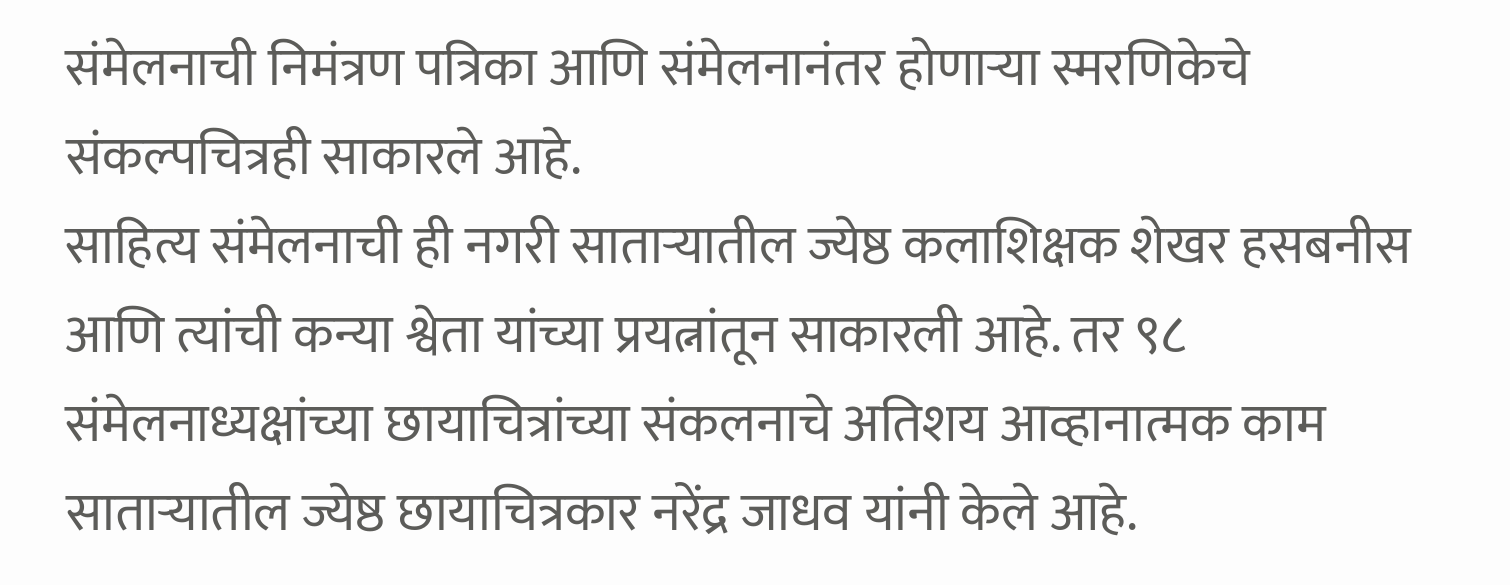संमेलनाची निमंत्रण पत्रिका आणि संमेलनानंतर होणाऱ्या स्मरणिकेचे संकल्पचित्रही साकारले आहे.
साहित्य संमेलनाची ही नगरी साताऱ्यातील ज्येष्ठ कलाशिक्षक शेखर हसबनीस आणि त्यांची कन्या श्वेता यांच्या प्रयत्नांतून साकारली आहे. तर ९८ संमेलनाध्यक्षांच्या छायाचित्रांच्या संकलनाचे अतिशय आव्हानात्मक काम साताऱ्यातील ज्येष्ठ छायाचित्रकार नरेंद्र जाधव यांनी केले आहे.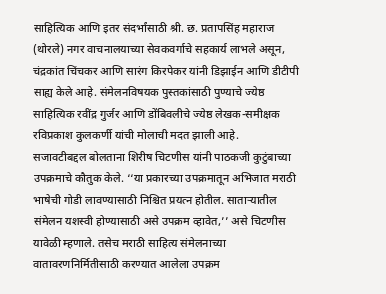साहित्यिक आणि इतर संदर्भांसाठी श्री. छ. प्रतापसिंह महाराज (थोरले) नगर वाचनालयाच्या सेवकवर्गाचे सहकार्य लाभले असून, चंद्रकांत चिंचकर आणि सारंग किरपेकर यांनी डिझाईन आणि डीटीपी साह्य केले आहे. संमेलनविषयक पुस्तकांसाठी पुण्याचे ज्येष्ठ साहित्यिक रवींद्र गुर्जर आणि डोंबिवलीचे ज्येष्ठ लेखक-समीक्षक रविप्रकाश कुलकर्णी यांची मोलाची मदत झाली आहे.
सजावटीबद्दल बोलताना शिरीष चिटणीस यांनी पाठकजी कुटुंबाच्या उपक्रमाचे कौतुक केले. ‘‘या प्रकारच्या उपक्रमातून अभिजात मराठी भाषेची गोडी लावण्यासाठी निश्चित प्रयत्न होतील. साताऱ्यातील संमेलन यशस्वी होण्यासाठी असे उपक्रम व्हावेत,’’ असे चिटणीस यावेळी म्हणाले. तसेच मराठी साहित्य संमेलनाच्या वातावरणनिर्मितीसाठी करण्यात आलेला उपक्रम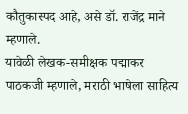कौतुकास्पद आहे, असे डॉ. राजेंद्र माने म्हणाले.
यावेळी लेखक-समीक्षक पद्माकर पाठकजी म्हणाले, मराठी भाषेला साहित्य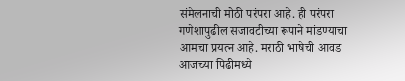संमेलनाची मोठी परंपरा आहे. ही परंपरा गणेशापुढील सजावटीच्या रूपाने मांडण्याचा आमचा प्रयत्न आहे. मराठी भाषेची आवड आजच्या पिढीमध्ये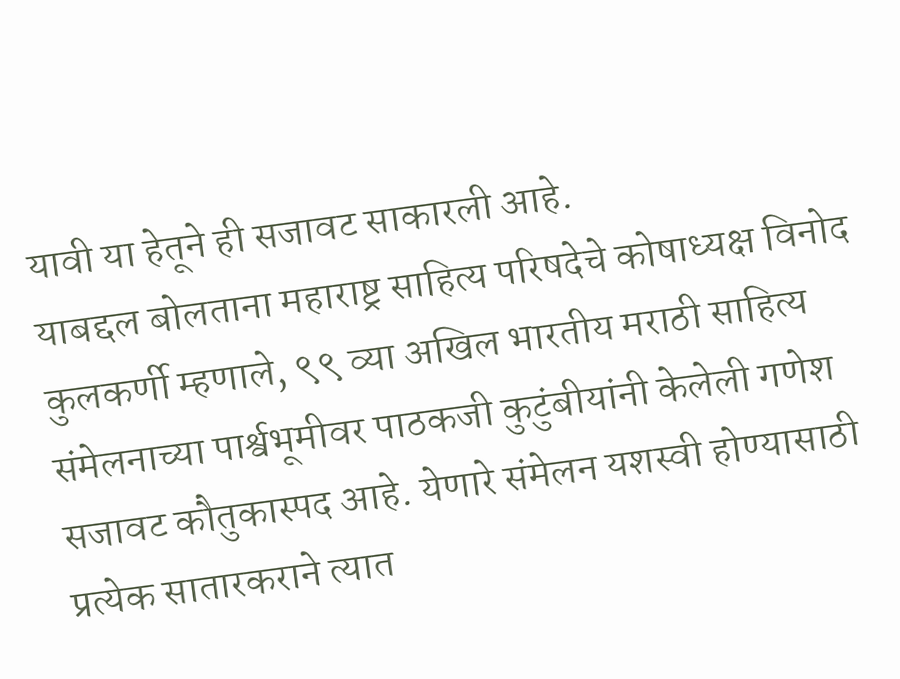यावी या हेतूने ही सजावट साकारली आहे.
याबद्दल बोलताना महाराष्ट्र साहित्य परिषदेचे कोषाध्यक्ष विनोद कुलकर्णी म्हणाले, ९९ व्या अखिल भारतीय मराठी साहित्य संमेलनाच्या पार्श्वभूमीवर पाठकजी कुटुंबीयांनी केलेली गणेश सजावट कौतुकास्पद आहे. येणारे संमेलन यशस्वी होण्यासाठी प्रत्येक सातारकराने त्यात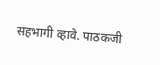सहभागी व्हावे. पाठकजी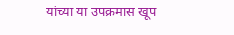यांच्या या उपक्रमास खूप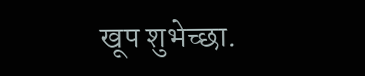खूप शुभेच्छा.